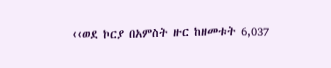‹‹ወደ ኮርያ በአምስት ዙር ከዘመቱት 6,037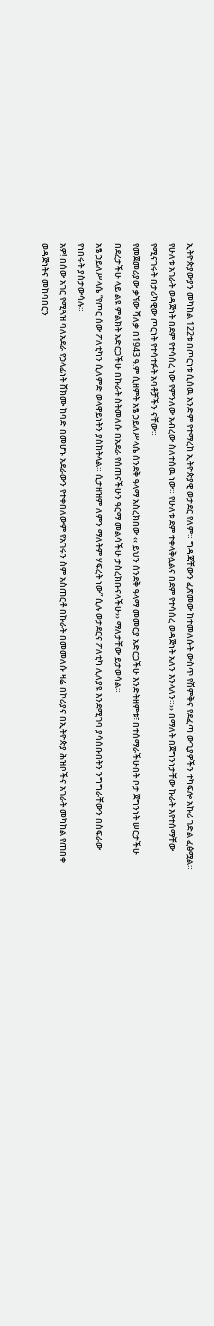ኢትዮጵያውያን መካከል 122ቱ በጦርነቱ ሲሰዉ አንድም የተማረከ ኢትዮጵያዊ ወታደር የለም። ግዳጃቸውን ፈጽመው ከተመለሱት ውስጥ የሽምቅና የደፈጣ ውጊያዎችን ተካፍሎ አኩሪ ገድል ፈፅሟል። የሁለቱ አገራት ወዳጅነት በደም የተሳሰረ ነው የምንለው አብረው ስለተሰዉ ነው። የሁለቱ ደም ተቀላቅሏልና በደም የተሳሰረ ወዳጅነት አለን እንላለን።›› በማለት በጀግንነታቸው ኩራት እየተሰማቸው የሚናገሩት በታሪካዊው ጦርነት የተሳተፉት አባቶቻችን ናቸው።
የመጀመሪያው ቃኘው ሻለቃ በ1943 ዓ.ም ሲዘምት አፄ ኃይለሥላሴ ሰንደቅ ዓላማ አስረክበው ‹‹ ይህን ሰንደቅ ዓላማ መመርያ አድርጋችሁ እንድትዘምቱ፣ በተሰማራችሁበት ቦታ ጀግንነት ሠርታችሁ በደረታችሁ ላይ ልዩ ምልክት አድርጋችሁ በኩራት ስትመለሱ በአደራ የሰጠናችሁን ዓርማ መልሳችሁ ታስረክቡናላችሁ›› ማለታቸው ይታወሳል።
አፄ ኃይለሥላሴ “የጦር ሰው ፖለቲካን ሲለምድ ወላዋይነትን ያስከትላል። ሲታዘዝም ለምን ማለትም ሃፍረት ነው” ሲሉ ወታደርና ፖለቲካ ሊለያዩ እንደሚገባ ያሳሰቡበትን ንግግራቸውን በስፍራው የነበሩት ያስታውሳሉ።
አዎ! በሰው አገር የሚጓዝ ባለአደራ የኃላፊነት ሸክሙ ከባድ በመሆኑ አደራውን የተቀበለውም የአገሩን ስም አስጠርቶ በኩራት በመመለሱ ዛሬ በኮሪያና በኢትዮጵያ ሕዝቦችና አገራት መካከል የጠበቀ ወዳጅነትና መከባበርን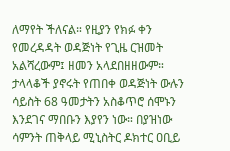ለማየት ችለናል። የዚያን የክፉ ቀን የመረዳዳት ወዳጅነት የጊዜ ርዝመት አልሻረውም፤ ዘመን አላደበዘዘውም።
ታላላቆች ያኖሩት የጠበቀ ወዳጅነት ውሉን ሳይስት 68 ዓመታትን አስቆጥሮ ሰሞኑን እንደገና ማበቡን እያየን ነው። በያዝነው ሳምንት ጠቅላይ ሚኒስትር ዶክተር ዐቢይ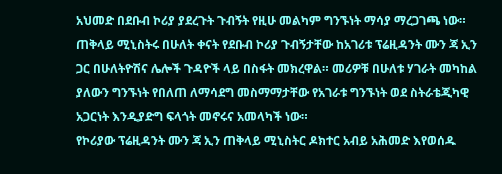አህመድ በደቡብ ኮሪያ ያደረጉት ጉብኝት የዚሁ መልካም ግንኙነት ማሳያ ማረጋገጫ ነው።
ጠቅላይ ሚኒስትሩ በሁለት ቀናት የደቡብ ኮሪያ ጉብኝታቸው ከአገሪቱ ፕሬዚዳንት ሙን ጃ ኢን ጋር በሁለትዮሽና ሌሎች ጉዳዮች ላይ በስፋት መክረዋል። መሪዎቹ በሁለቱ ሃገራት መካከል ያለውን ግንኙነት የበለጠ ለማሳደግ መስማማታቸው የአገራቱ ግንኙነት ወደ ስትራቴጂካዊ አጋርነት እንዲያድግ ፍላጎት መኖሩና አመላካች ነው።
የኮሪያው ፕሬዚዳንት ሙን ጃ ኢን ጠቅላይ ሚኒስትር ዶክተር አብይ አሕመድ እየወሰዱ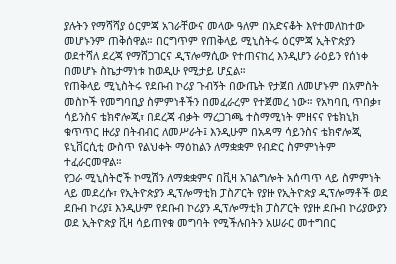ያሉትን የማሻሻያ ዕርምጃ አገራቸውና መላው ዓለም በአድናቆት እየተመለከተው መሆኑንም ጠቅሰዋል። በርግጥም የጠቅላይ ሚኒስትሩ ዕርምጃ ኢትዮጵያን ወደተሻለ ደረጃ የማሸጋገርና ዲፕሎማሲው የተጠናከረ እንዲሆን ራዕይን የሰነቀ በመሆኑ ስኬታማነቱ ከወዲሁ የሚታይ ሆኗል።
የጠቅላይ ሚኒስትሩ የደቡብ ኮሪያ ጉብኝት በውጤት የታጀበ ለመሆኑም በአምስት መስኮች የመግባቢያ ስምምነቶችን በመፈራረም የተጀመረ ነው። የአካባቢ ጥበቃ፣ ሳይንስና ቴክኖሎጂ፣ በደረጃ ብቃት ማረጋገጫ ተስማሚነት ምዘናና የቴክኒክ ቁጥጥር ዙሪያ በትብብር ለመሥራት፤ እንዲሁም በአዳማ ሳይንስና ቴክኖሎጂ ዩኒቨርሲቲ ውስጥ የልህቀት ማዕከልን ለማቋቋም የብድር ስምምነትም ተፈራርመዋል።
የጋራ ሚኒስትሮች ኮሚሽን ለማቋቋምና በቪዛ አገልግሎት አሰጣጥ ላይ ስምምነት ላይ መደረሱ፣ የኢትዮጵያን ዲፕሎማቲክ ፓስፖርት የያዙ የኢትዮጵያ ዲፕሎማቶች ወደ ደቡብ ኮሪያ፤ እንዲሁም የደቡብ ኮሪያን ዲፕሎማቲክ ፓስፖርት የያዙ ደቡብ ኮሪያውያን ወደ ኢትዮጵያ ቪዛ ሳይጠየቁ መግባት የሚችሉበትን አሠራር መተግበር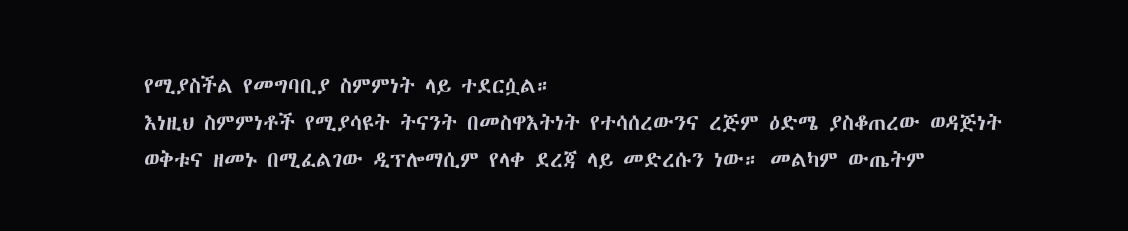የሚያስችል የመግባቢያ ስምምነት ላይ ተደርሷል።
እነዚህ ስምምነቶች የሚያሳዩት ትናንት በመስዋእትነት የተሳሰረውንና ረጅም ዕድሜ ያስቆጠረው ወዳጅነት ወቅቱና ዘመኑ በሚፈልገው ዲፕሎማሲም የላቀ ደረጃ ላይ መድረሱን ነው። መልካም ውጤትም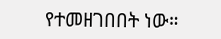የተመዘገበበት ነው።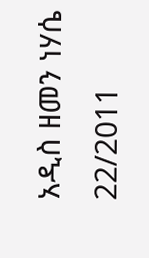አዲስ ዘመን ነሃሴ 22/2011